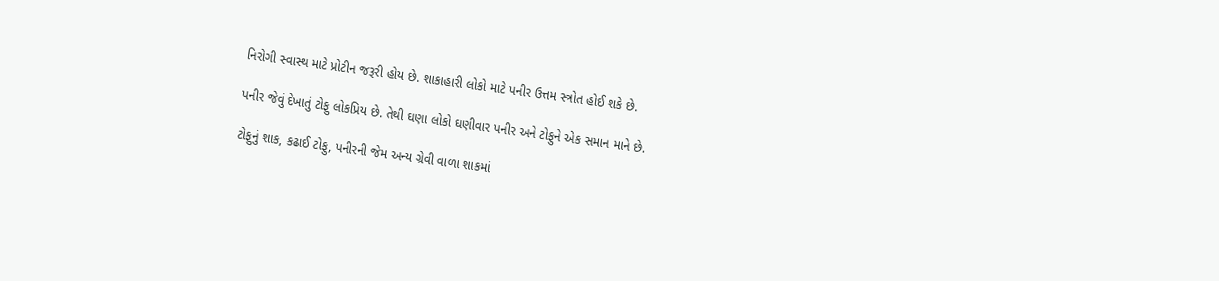નિરોગી સ્વાસ્થ માટે પ્રોટીન જરૂરી હોય છે. શાકાહારી લોકો માટે પનીર ઉત્તમ સ્ત્રોત હોઈ શકે છે.

પનીર જેવું દેખાતું ટોફુ લોકપ્રિય છે. તેથી ઘણા લોકો ઘણીવાર પનીર અને ટોફુને એક સમાન માને છે.

ટોફુનું શાક, કઢાઈ ટોફુ, પનીરની જેમ અન્ય ગ્રેવી વાળા શાકમાં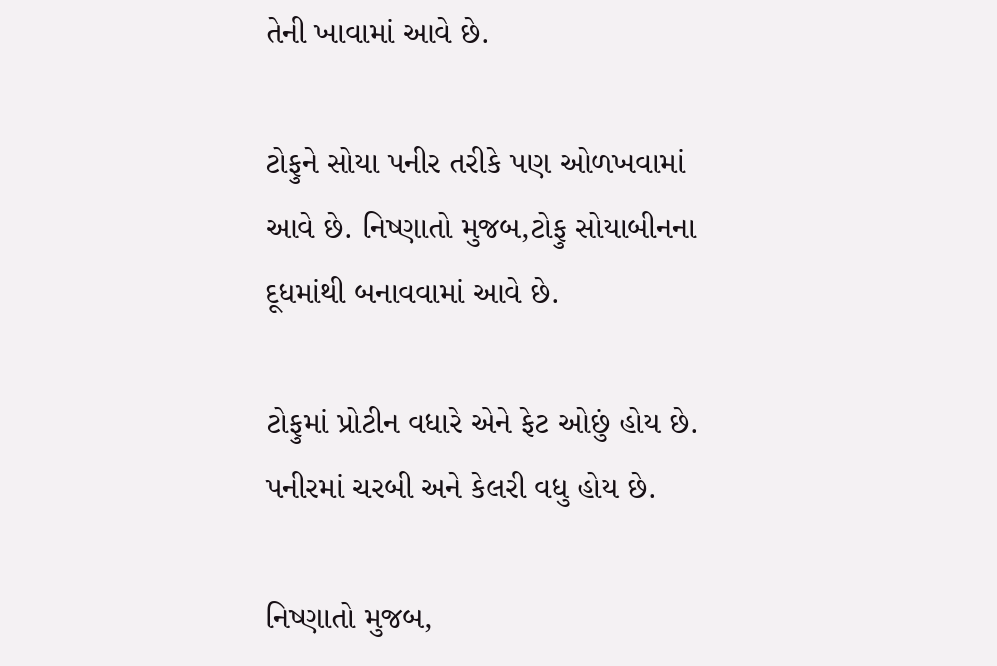તેની ખાવામાં આવે છે.

ટોફુને સોયા પનીર તરીકે પણ ઓળખવામાં આવે છે. નિષ્ણાતો મુજબ,ટોફુ સોયાબીનના દૂધમાંથી બનાવવામાં આવે છે.

ટોફુમાં પ્રોટીન વધારે એને ફેટ ઓછું હોય છે. પનીરમાં ચરબી અને કેલરી વધુ હોય છે.

નિષ્ણાતો મુજબ,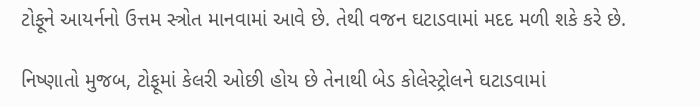ટોફૂને આયર્નનો ઉત્તમ સ્ત્રોત માનવામાં આવે છે. તેથી વજન ઘટાડવામાં મદદ મળી શકે કરે છે.

નિષ્ણાતો મુજબ, ટોફૂમાં કેલરી ઓછી હોય છે તેનાથી બેડ કોલેસ્ટ્રોલને ઘટાડવામાં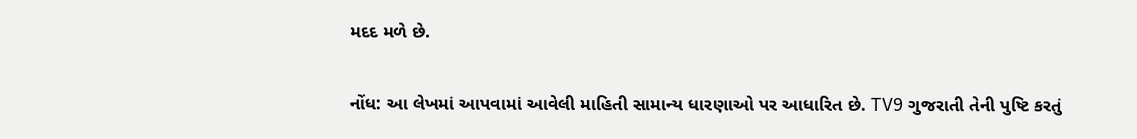મદદ મળે છે.

નોંધ: આ લેખમાં આપવામાં આવેલી માહિતી સામાન્ય ધારણાઓ પર આધારિત છે. TV9 ગુજરાતી તેની પુષ્ટિ કરતું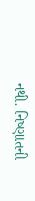નથી. નિષ્ણાતની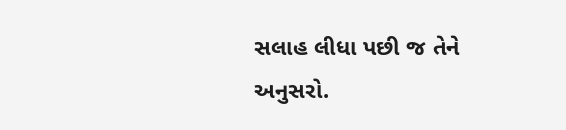સલાહ લીધા પછી જ તેને અનુસરો.